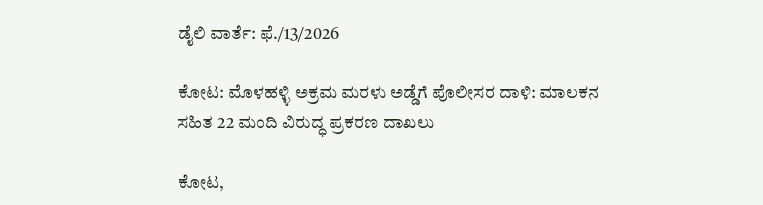ಡೈಲಿ ವಾರ್ತೆ: ಫೆ./13/2026

ಕೋಟ: ಮೊಳಹಳ್ಳಿ ಅಕ್ರಮ ಮರಳು ಅಡ್ಡೆಗೆ ಪೊಲೀಸರ ದಾಳಿ: ಮಾಲಕನ ಸಹಿತ 22 ಮಂದಿ ವಿರುದ್ಧ ಪ್ರಕರಣ ದಾಖಲು

ಕೋಟ,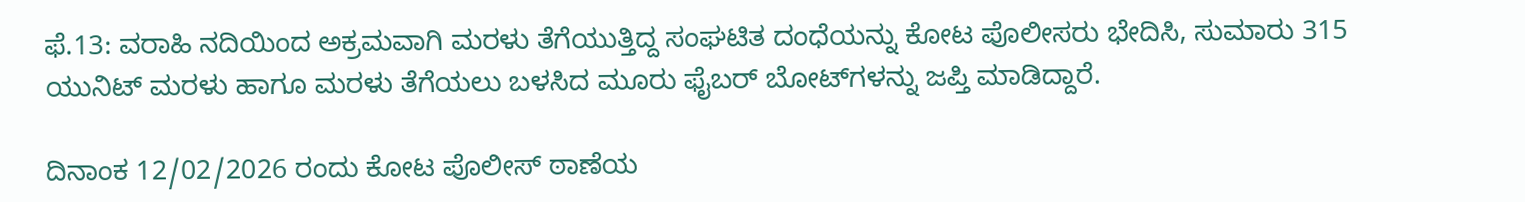ಫೆ.13: ವರಾಹಿ ನದಿಯಿಂದ ಅಕ್ರಮವಾಗಿ ಮರಳು ತೆಗೆಯುತ್ತಿದ್ದ ಸಂಘಟಿತ ದಂಧೆಯನ್ನು ಕೋಟ ಪೊಲೀಸರು ಭೇದಿಸಿ, ಸುಮಾರು 315 ಯುನಿಟ್ ಮರಳು ಹಾಗೂ ಮರಳು ತೆಗೆಯಲು ಬಳಸಿದ ಮೂರು ಫೈಬರ್ ಬೋಟ್‌ಗಳನ್ನು ಜಪ್ತಿ ಮಾಡಿದ್ದಾರೆ.

ದಿನಾಂಕ 12/02/2026 ರಂದು ಕೋಟ ಪೊಲೀಸ್ ಠಾಣೆಯ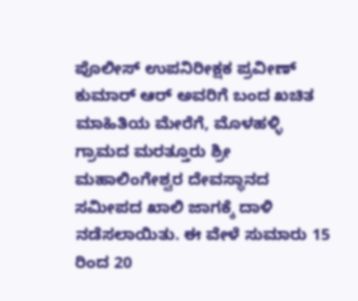ಪೊಲೀಸ್ ಉಪನಿರೀಕ್ಷಕ ಪ್ರವೀಣ್ ಕುಮಾರ್ ಆರ್ ಅವರಿಗೆ ಬಂದ ಖಚಿತ ಮಾಹಿತಿಯ ಮೇರೆಗೆ, ಮೊಳಹಳ್ಳಿ ಗ್ರಾಮದ ಮರತ್ತೂರು ಶ್ರೀ ಮಹಾಲಿಂಗೇಶ್ವರ ದೇವಸ್ಥಾನದ ಸಮೀಪದ ಖಾಲಿ ಜಾಗಕ್ಕೆ ದಾಳಿ ನಡೆಸಲಾಯಿತು. ಈ ವೇಳೆ ಸುಮಾರು 15 ರಿಂದ 20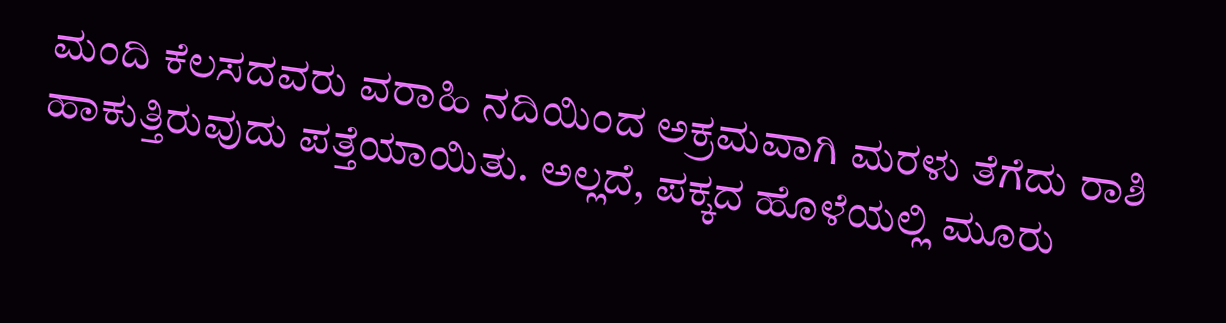ಮಂದಿ ಕೆಲಸದವರು ವರಾಹಿ ನದಿಯಿಂದ ಅಕ್ರಮವಾಗಿ ಮರಳು ತೆಗೆದು ರಾಶಿ ಹಾಕುತ್ತಿರುವುದು ಪತ್ತೆಯಾಯಿತು. ಅಲ್ಲದೆ, ಪಕ್ಕದ ಹೊಳೆಯಲ್ಲಿ ಮೂರು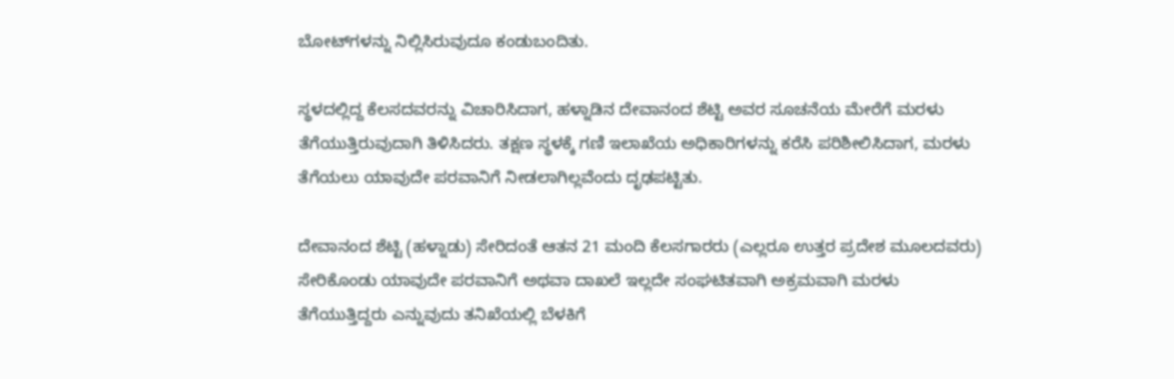ಬೋಟ್‌ಗಳನ್ನು ನಿಲ್ಲಿಸಿರುವುದೂ ಕಂಡುಬಂದಿತು.

ಸ್ಥಳದಲ್ಲಿದ್ದ ಕೆಲಸದವರನ್ನು ವಿಚಾರಿಸಿದಾಗ, ಹಳ್ನಾಡಿನ ದೇವಾನಂದ ಶೆಟ್ಟಿ ಅವರ ಸೂಚನೆಯ ಮೇರೆಗೆ ಮರಳು ತೆಗೆಯುತ್ತಿರುವುದಾಗಿ ತಿಳಿಸಿದರು. ತಕ್ಷಣ ಸ್ಥಳಕ್ಕೆ ಗಣಿ ಇಲಾಖೆಯ ಅಧಿಕಾರಿಗಳನ್ನು ಕರೆಸಿ ಪರಿಶೀಲಿಸಿದಾಗ, ಮರಳು ತೆಗೆಯಲು ಯಾವುದೇ ಪರವಾನಿಗೆ ನೀಡಲಾಗಿಲ್ಲವೆಂದು ದೃಢಪಟ್ಟಿತು.

ದೇವಾನಂದ ಶೆಟ್ಟಿ (ಹಳ್ನಾಡು) ಸೇರಿದಂತೆ ಆತನ 21 ಮಂದಿ ಕೆಲಸಗಾರರು (ಎಲ್ಲರೂ ಉತ್ತರ ಪ್ರದೇಶ ಮೂಲದವರು) ಸೇರಿಕೊಂಡು ಯಾವುದೇ ಪರವಾನಿಗೆ ಅಥವಾ ದಾಖಲೆ ಇಲ್ಲದೇ ಸಂಘಟಿತವಾಗಿ ಅಕ್ರಮವಾಗಿ ಮರಳು ತೆಗೆಯುತ್ತಿದ್ದರು ಎನ್ನುವುದು ತನಿಖೆಯಲ್ಲಿ ಬೆಳಕಿಗೆ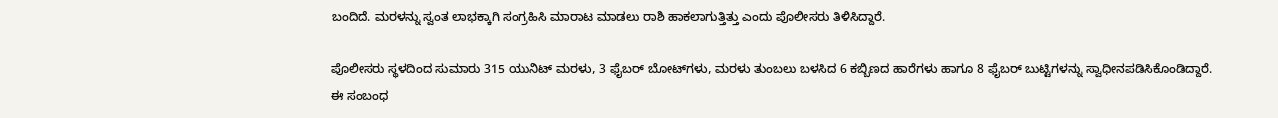ಬಂದಿದೆ. ಮರಳನ್ನು ಸ್ವಂತ ಲಾಭಕ್ಕಾಗಿ ಸಂಗ್ರಹಿಸಿ ಮಾರಾಟ ಮಾಡಲು ರಾಶಿ ಹಾಕಲಾಗುತ್ತಿತ್ತು ಎಂದು ಪೊಲೀಸರು ತಿಳಿಸಿದ್ದಾರೆ.

ಪೊಲೀಸರು ಸ್ಥಳದಿಂದ ಸುಮಾರು 315 ಯುನಿಟ್ ಮರಳು, 3 ಫೈಬರ್ ಬೋಟ್‌ಗಳು, ಮರಳು ತುಂಬಲು ಬಳಸಿದ 6 ಕಬ್ಬಿಣದ ಹಾರೆಗಳು ಹಾಗೂ 8 ಫೈಬರ್ ಬುಟ್ಟಿಗಳನ್ನು ಸ್ವಾಧೀನಪಡಿಸಿಕೊಂಡಿದ್ದಾರೆ.
ಈ ಸಂಬಂಧ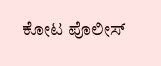ಕೋಟ ಪೊಲೀಸ್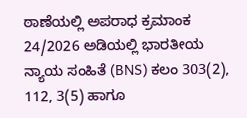ಠಾಣೆಯಲ್ಲಿ ಅಪರಾಧ ಕ್ರಮಾಂಕ 24/2026 ಅಡಿಯಲ್ಲಿ ಭಾರತೀಯ ನ್ಯಾಯ ಸಂಹಿತೆ (BNS) ಕಲಂ 303(2), 112, 3(5) ಹಾಗೂ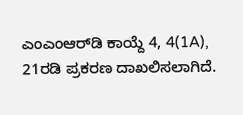ಎಂಎಂಆರ್‌ಡಿ ಕಾಯ್ದೆ 4, 4(1A), 21ರಡಿ ಪ್ರಕರಣ ದಾಖಲಿಸಲಾಗಿದೆ.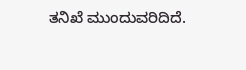ತನಿಖೆ ಮುಂದುವರಿದಿದೆ.